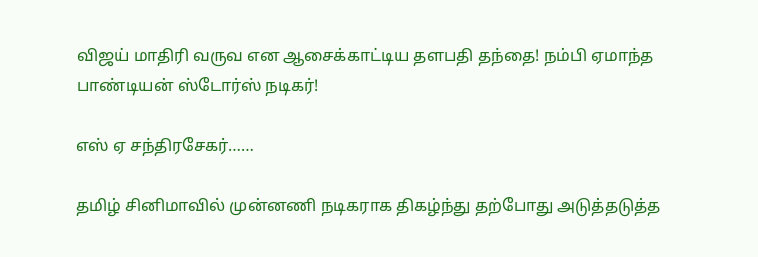விஜய் மாதிரி வருவ என ஆசைக்காட்டிய தளபதி தந்தை! நம்பி ஏமாந்த பாண்டியன் ஸ்டோர்ஸ் நடிகர்!

எஸ் ஏ சந்திரசேகர்……

தமிழ் சினிமாவில் முன்னணி நடிகராக திகழ்ந்து தற்போது அடுத்தடுத்த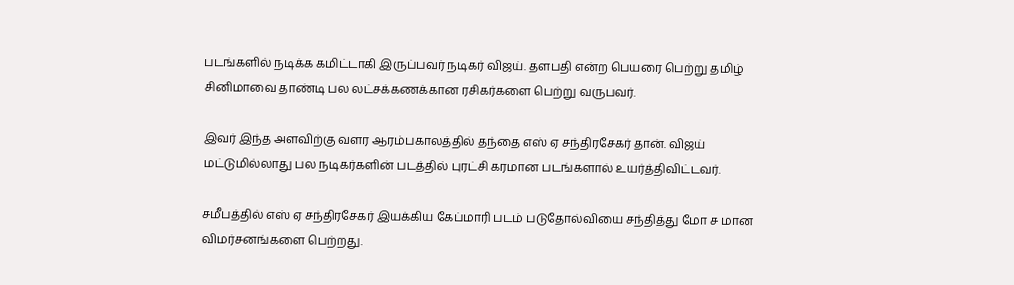படங்களில் நடிக்க கமிட்டாகி இருப்பவர் நடிகர் விஜய். தளபதி என்ற பெயரை பெற்று தமிழ் சினிமாவை தாண்டி பல லட்சக்கணக்கான ரசிகர்களை பெற்று வருபவர்.

இவர் இந்த அளவிற்கு வளர ஆரம்பகாலத்தில் தந்தை எஸ் ஏ சந்திரசேகர் தான். விஜய் மட்டுமில்லாது பல நடிகர்களின் படத்தில் புரட்சி கரமான படங்களால் உயர்த்திவிட்டவர்.

சமீபத்தில் எஸ் ஏ சந்திரசேகர் இயக்கிய கேப்மாரி படம் படுதோல்வியை சந்தித்து மோ ச மான விமர்சனங்களை பெற்றது.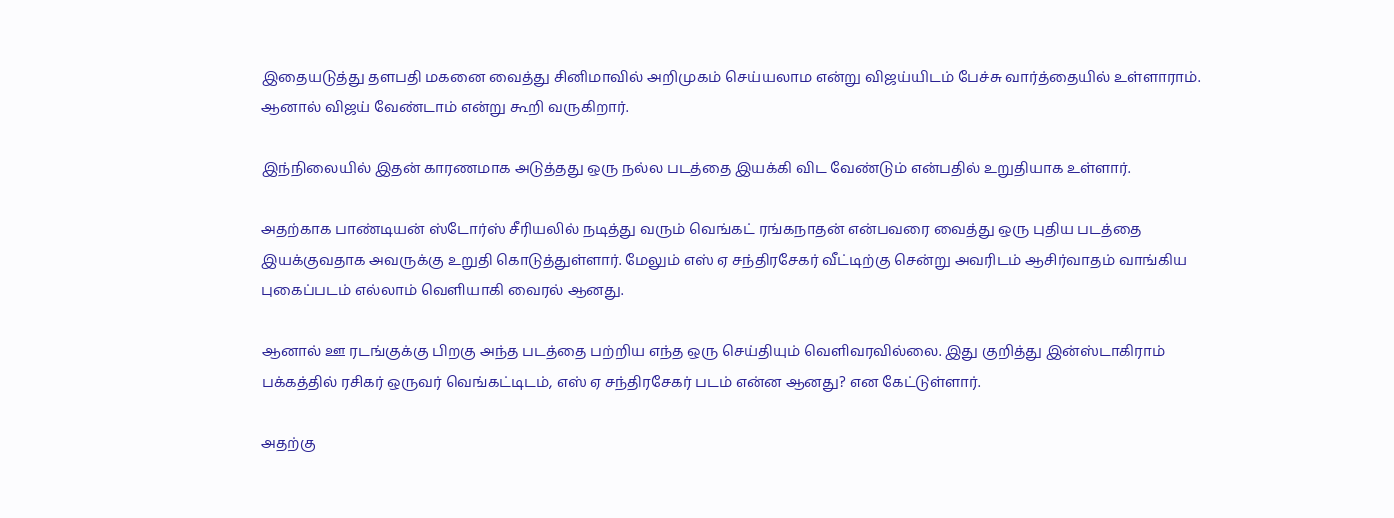இதையடுத்து தளபதி மகனை வைத்து சினிமாவில் அறிமுகம் செய்யலாம என்று விஜய்யிடம் பேச்சு வார்த்தையில் உள்ளாராம். ஆனால் விஜய் வேண்டாம் என்று கூறி வருகிறார்.

இந்நிலையில் இதன் காரணமாக அடுத்தது ஒரு நல்ல படத்தை இயக்கி விட வேண்டும் என்பதில் உறுதியாக உள்ளார்.

அதற்காக பாண்டியன் ஸ்டோர்ஸ் சீரியலில் நடித்து வரும் வெங்கட் ரங்கநாதன் என்பவரை வைத்து ஒரு புதிய படத்தை இயக்குவதாக அவருக்கு உறுதி கொடுத்துள்ளார். மேலும் எஸ் ஏ சந்திரசேகர் வீட்டிற்கு சென்று அவரிடம் ஆசிர்வாதம் வாங்கிய புகைப்படம் எல்லாம் வெளியாகி வைரல் ஆனது.

ஆனால் ஊ ரடங்குக்கு பிறகு அந்த படத்தை பற்றிய எந்த ஒரு செய்தியும் வெளிவரவில்லை. இது குறித்து இன்ஸ்டாகிராம் பக்கத்தில் ரசிகர் ஒருவர் வெங்கட்டிடம், எஸ் ஏ சந்திரசேகர் படம் என்ன ஆனது? என கேட்டுள்ளார்.

அதற்கு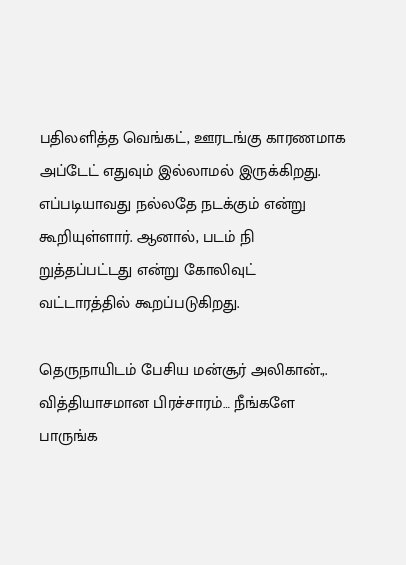பதிலளித்த வெங்கட், ஊரடங்கு காரணமாக அப்டேட் எதுவும் இல்லாமல் இருக்கிறது. எப்படியாவது நல்லதே நடக்கும் என்று கூறியுள்ளார். ஆனால், படம் நி றுத்தப்பட்டது என்று கோலிவுட் வட்டாரத்தில் கூறப்படுகிறது.

தெருநாயிடம் பேசிய மன்சூர் அலிகான்.,. வித்தியாசமான பிரச்சாரம்… நீங்களே பாருங்க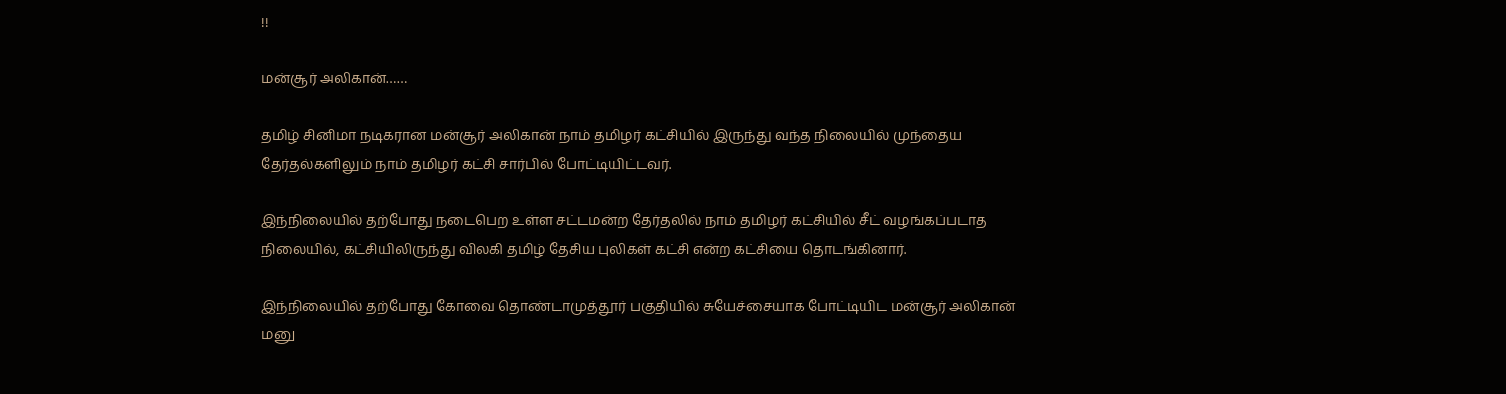!!

மன்சூர் அலிகான்……

தமிழ் சினிமா நடிகரான மன்சூர் அலிகான் நாம் தமிழர் கட்சியில் இருந்து வந்த நிலையில் முந்தைய தேர்தல்களிலும் நாம் தமிழர் கட்சி சார்பில் போட்டியிட்டவர்.

இந்நிலையில் தற்போது நடைபெற உள்ள சட்டமன்ற தேர்தலில் நாம் தமிழர் கட்சியில் சீட் வழங்கப்படாத நிலையில், கட்சியிலிருந்து விலகி தமிழ் தேசிய புலிகள் கட்சி என்ற கட்சியை தொடங்கினார்.

இந்நிலையில் தற்போது கோவை தொண்டாமுத்தூர் பகுதியில் சுயேச்சையாக போட்டியிட மன்சூர் அலிகான் மனு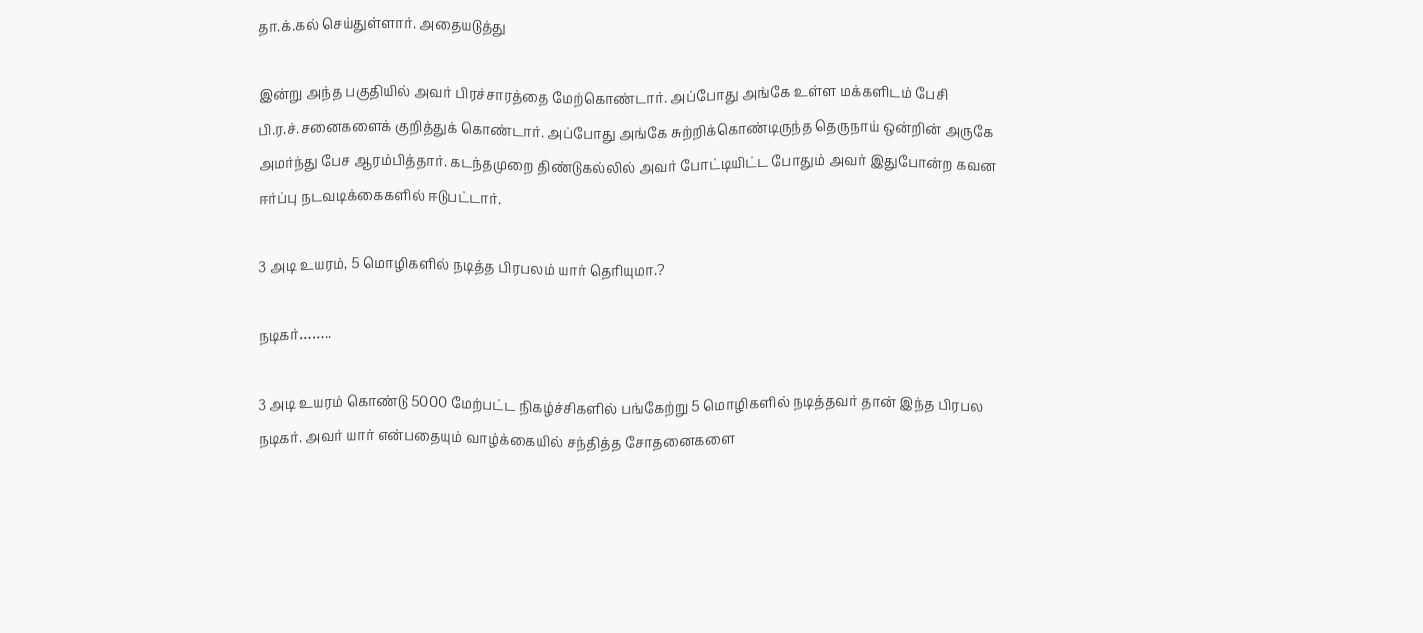தா.க்.கல் செய்துள்ளார். அதையடுத்து

இன்று அந்த பகுதியில் அவர் பிரச்சாரத்தை மேற்கொண்டார். அப்போது அங்கே உள்ள மக்களிடம் பேசி பி.ர.ச்.சனைகளைக் குறித்துக் கொண்டார். அப்போது அங்கே சுற்றிக்கொண்டிருந்த தெருநாய் ஒன்றின் அருகே அமர்ந்து பேச ஆரம்பித்தார். கடந்தமுறை திண்டுகல்லில் அவர் போட்டியிட்ட போதும் அவர் இதுபோன்ற கவன ஈர்ப்பு நடவடிக்கைகளில் ஈடுபட்டார்.

3 அடி உயரம், 5 மொழிகளில் நடித்த பிரபலம் யார் தெரியுமா.?

நடிகர்……..

3 அடி உயரம் கொண்டு 5000 மேற்பட்ட நிகழ்ச்சிகளில் பங்கேற்று 5 மொழிகளில் நடித்தவர் தான் இந்த பிரபல நடிகர். அவர் யார் என்பதையும் வாழ்க்கையில் சந்தித்த சோதனைகளை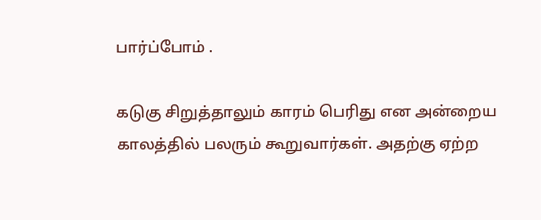பார்ப்போம் .

கடுகு சிறுத்தாலும் காரம் பெரிது என அன்றைய காலத்தில் பலரும் கூறுவார்கள். அதற்கு ஏற்ற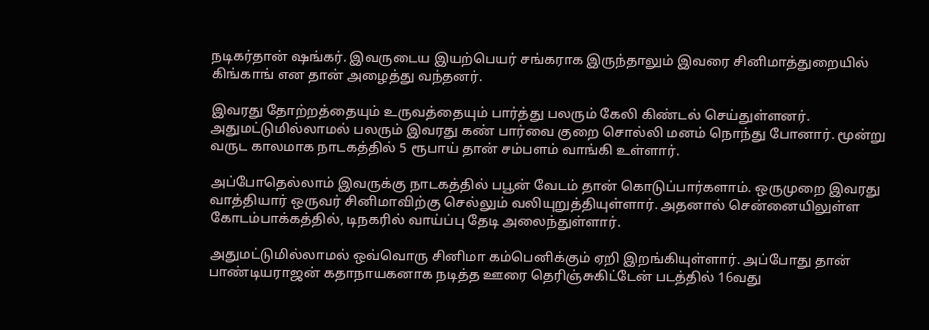நடிகர்தான் ஷங்கர். இவருடைய இயற்பெயர் சங்கராக இருந்தாலும் இவரை சினிமாத்துறையில் கிங்காங் என தான் அழைத்து வந்தனர்.

இவரது தோற்றத்தையும் உருவத்தையும் பார்த்து பலரும் கேலி கிண்டல் செய்துள்ளனர். அதுமட்டுமில்லாமல் பலரும் இவரது கண் பார்வை குறை சொல்லி மனம் நொந்து போனார். மூன்று வருட காலமாக நாடகத்தில் 5 ரூபாய் தான் சம்பளம் வாங்கி உள்ளார்.

அப்போதெல்லாம் இவருக்கு நாடகத்தில் பபூன் வேடம் தான் கொடுப்பார்களாம். ஒருமுறை இவரது வாத்தியார் ஒருவர் சினிமாவிற்கு செல்லும் வலியுறுத்தியுள்ளார். அதனால் சென்னையிலுள்ள கோடம்பாக்கத்தில், டிநகரில் வாய்ப்பு தேடி அலைந்துள்ளார்.

அதுமட்டுமில்லாமல் ஒவ்வொரு சினிமா கம்பெனிக்கும் ஏறி இறங்கியுள்ளார். அப்போது தான் பாண்டியராஜன் கதாநாயகனாக நடித்த ஊரை தெரிஞ்சுகிட்டேன் படத்தில் 16வது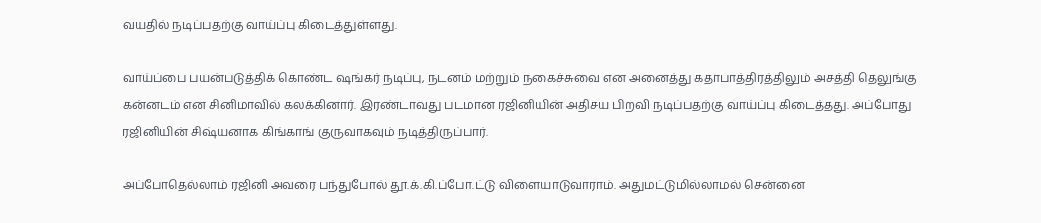வயதில் நடிப்பதற்கு வாய்ப்பு கிடைத்துள்ளது.

வாய்ப்பை பயன்படுத்திக் கொண்ட ஷங்கர் நடிப்பு, நடனம் மற்றும் நகைச்சுவை என அனைத்து கதாபாத்திரத்திலும் அசத்தி தெலுங்கு கன்னடம் என சினிமாவில் கலக்கினார். இரண்டாவது படமான ரஜினியின் அதிசய பிறவி நடிப்பதற்கு வாய்ப்பு கிடைத்தது. அப்போது ரஜினியின் சிஷ்யனாக கிங்காங் குருவாகவும் நடித்திருப்பார்.

அப்போதெல்லாம் ரஜினி அவரை பந்துபோல் தூ.க்.கி.ப்போ.ட்டு விளையாடுவாராம். அதுமட்டுமில்லாமல் சென்னை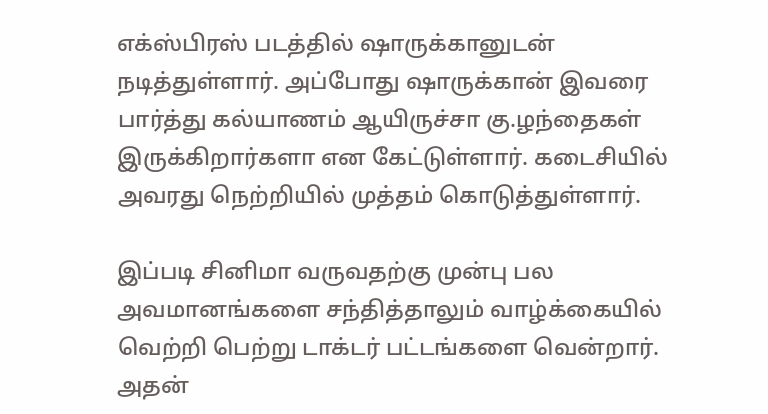எக்ஸ்பிரஸ் படத்தில் ஷாருக்கானுடன் நடித்துள்ளார். அப்போது ஷாருக்கான் இவரை பார்த்து கல்யாணம் ஆயிருச்சா கு.ழந்தைகள் இருக்கிறார்களா என கேட்டுள்ளார். கடைசியில் அவரது நெற்றியில் முத்தம் கொடுத்துள்ளார்.

இப்படி சினிமா வருவதற்கு முன்பு பல அவமானங்களை சந்தித்தாலும் வாழ்க்கையில் வெற்றி பெற்று டாக்டர் பட்டங்களை வென்றார். அதன்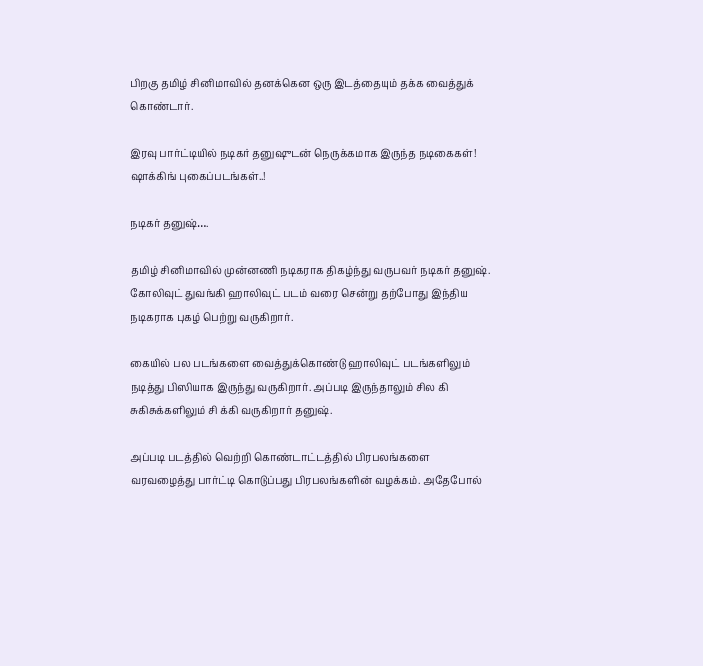பிறகு தமிழ் சினிமாவில் தனக்கென ஒரு இடத்தையும் தக்க வைத்துக் கொண்டார்.

இரவு பார்ட்டியில் நடிகர் தனுஷுடன் நெருக்கமாக இருந்த நடிகைகள்! ஷாக்கிங் புகைப்படங்கள்..!

நடிகர் தனுஷ்….

தமிழ் சினிமாவில் முன்னணி நடிகராக திகழ்ந்து வருபவர் நடிகர் தனுஷ். கோலிவுட் துவங்கி ஹாலிவுட் படம் வரை சென்று தற்போது இந்திய நடிகராக புகழ் பெற்று வருகிறார்.

கையில் பல படங்களை வைத்துக்கொண்டு ஹாலிவுட் படங்களிலும் நடித்து பிஸியாக இருந்து வருகிறார். அப்படி இருந்தாலும் சில கி சுகிசுக்களிலும் சி க்கி வருகிறார் தனுஷ்.

அப்படி படத்தில் வெற்றி கொண்டாட்டத்தில் பிரபலங்களை வரவழைத்து பார்ட்டி கொடுப்பது பிரபலங்களின் வழக்கம். அதேபோல்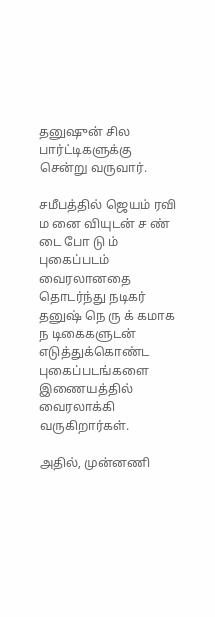தனுஷுன் சில பார்ட்டிகளுக்கு சென்று வருவார்.

சமீபத்தில் ஜெயம் ரவி ம னை வியுடன் ச ண் டை போ டு ம் புகைப்படம் வைரலானதை தொடர்ந்து நடிகர் தனுஷ் நெ ரு க் கமாக ந டிகைகளுடன் எடுத்துக்கொண்ட புகைப்படங்களை இணையத்தில் வைரலாக்கி வருகிறார்கள்.

அதில், முன்னணி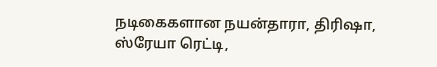நடிகைகளான நயன்தாரா, திரிஷா, ஸ்ரேயா ரெட்டி,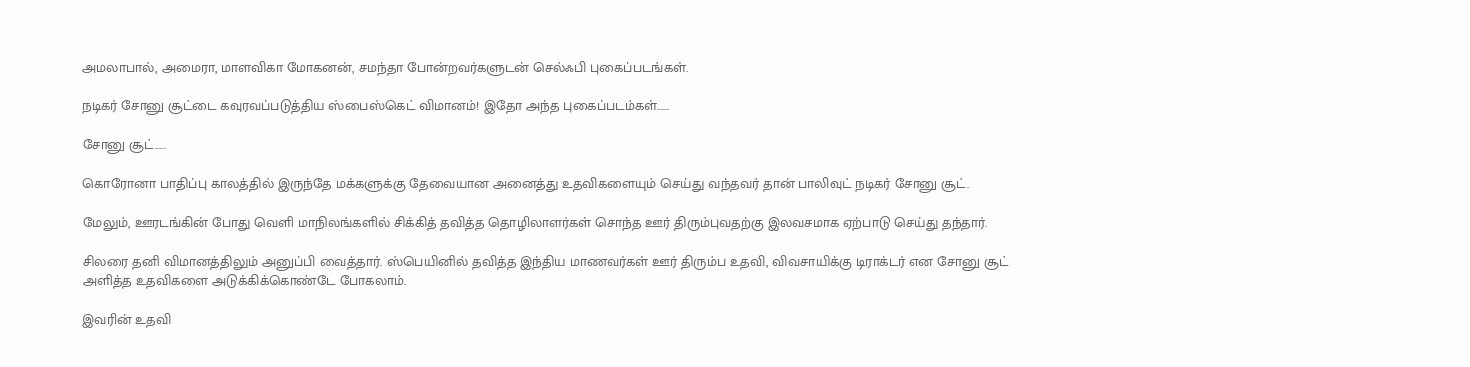அமலாபால், அமைரா, மாளவிகா மோகனன், சமந்தா போன்றவர்களுடன் செல்ஃபி புகைப்படங்கள்.

நடிகர் சோனு சூட்டை கவுரவப்படுத்திய ஸ்பைஸ்கெட் விமானம்! இதோ அந்த புகைப்படம்கள்……

சோனு சூட்…..

கொரோனா பாதிப்பு காலத்தில் இருந்தே மக்களுக்கு தேவையான அனைத்து உதவிகளையும் செய்து வந்தவர் தான் பாலிவுட் நடிகர் சோனு சூட்.

மேலும், ஊரடங்கின் போது வெளி மாநிலங்களில் சிக்கித் தவித்த தொழிலாளர்கள் சொந்த ஊர் திரும்புவதற்கு இலவசமாக ஏற்பாடு செய்து தந்தார்.

சிலரை தனி விமானத்திலும் அனுப்பி வைத்தார். ஸ்பெயினில் தவித்த இந்திய மாணவர்கள் ஊர் திரும்ப உதவி, விவசாயிக்கு டிராக்டர் என சோனு சூட் அளித்த உதவிகளை அடுக்கிக்கொண்டே போகலாம்.

இவரின் உதவி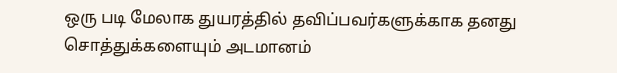ஒரு படி மேலாக துயரத்தில் தவிப்பவர்களுக்காக தனது சொத்துக்களையும் அடமானம்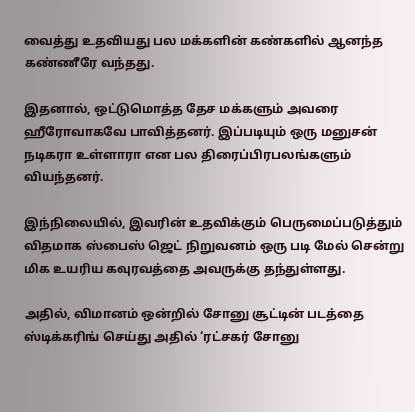வைத்து உதவியது பல மக்களின் கண்களில் ஆனந்த கண்ணீரே வந்தது.

இதனால், ஒட்டுமொத்த தேச மக்களும் அவரை ஹீரோவாகவே பாவித்தனர். இப்படியும் ஒரு மனுசன் நடிகரா உள்ளாரா என பல திரைப்பிரபலங்களும் வியந்தனர்.

இந்நிலையில், இவரின் உதவிக்கும் பெருமைப்படுத்தும் விதமாக ஸ்பைஸ் ஜெட் நிறுவனம் ஒரு படி மேல் சென்று மிக உயரிய கவுரவத்தை அவருக்கு தந்துள்ளது.

அதில், விமானம் ஒன்றில் சோனு சூட்டின் படத்தை ஸ்டிக்கரிங் செய்து அதில் ‘ரட்சகர் சோனு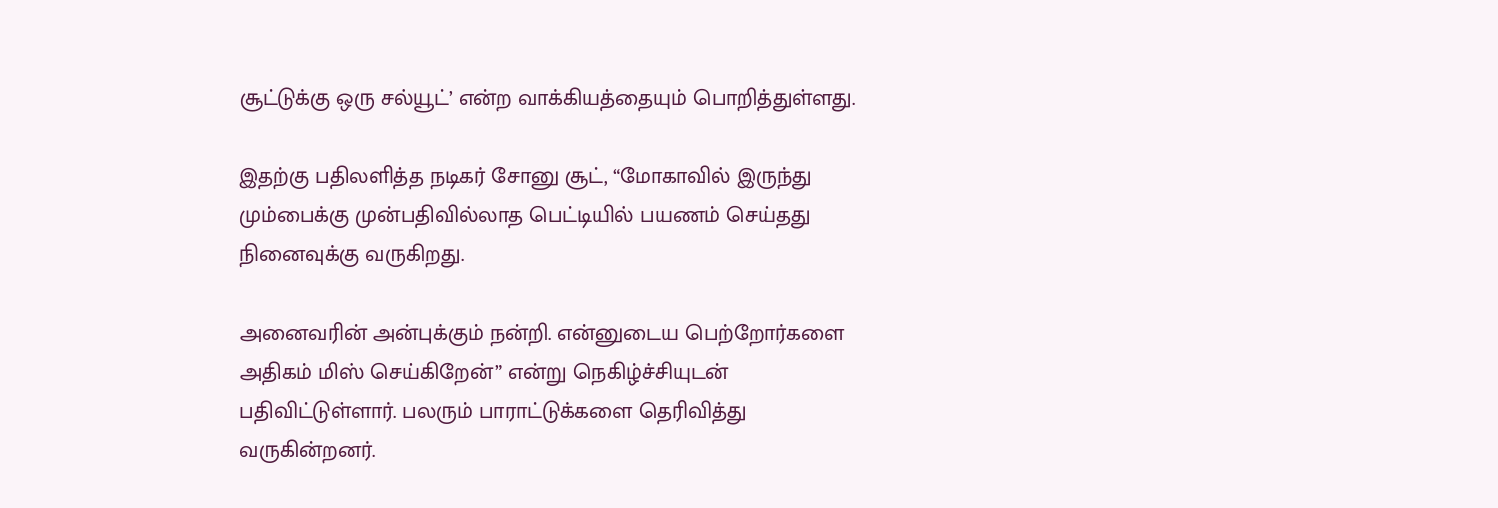சூட்டுக்கு ஒரு சல்யூட்’ என்ற வாக்கியத்தையும் பொறித்துள்ளது.

இதற்கு பதிலளித்த நடிகர் சோனு சூட், “மோகாவில் இருந்து மும்பைக்கு முன்பதிவில்லாத பெட்டியில் பயணம் செய்தது நினைவுக்கு வருகிறது.

அனைவரின் அன்புக்கும் நன்றி. என்னுடைய பெற்றோர்களை அதிகம் மிஸ் செய்கிறேன்” என்று நெகிழ்ச்சியுடன் பதிவிட்டுள்ளார். பலரும் பாராட்டுக்களை தெரிவித்து வருகின்றனர்.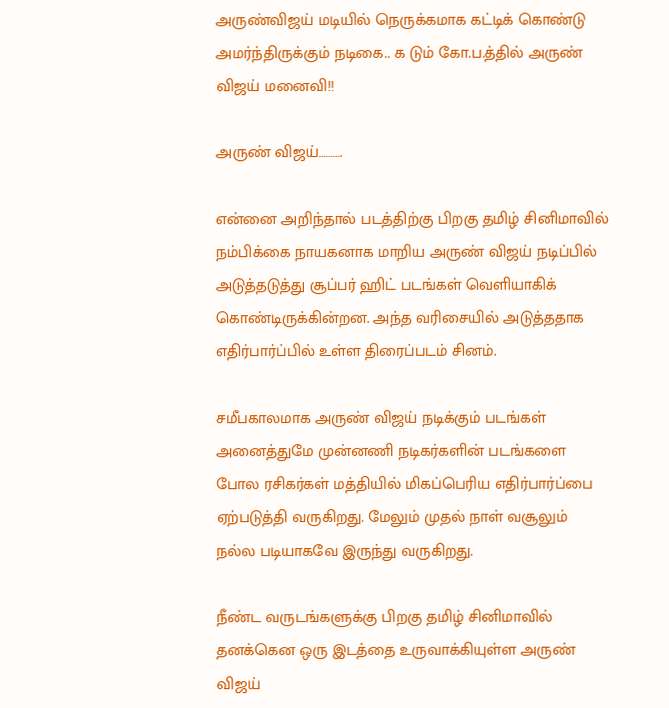அருண்விஜய் மடியில் நெருக்கமாக கட்டிக் கொண்டு அமர்ந்திருக்கும் நடிகை.. க டும் கோ.ப.த்தில் அருண் விஜய் மனைவி!!

அருண் விஜய்……….

என்னை அறிந்தால் படத்திற்கு பிறகு தமிழ் சினிமாவில் நம்பிக்கை நாயகனாக மாறிய அருண் விஜய் நடிப்பில் அடுத்தடுத்து சூப்பர் ஹிட் படங்கள் வெளியாகிக் கொண்டிருக்கின்றன. அந்த வரிசையில் அடுத்ததாக எதிர்பார்ப்பில் உள்ள திரைப்படம் சினம்.

சமீபகாலமாக அருண் விஜய் நடிக்கும் படங்கள் அனைத்துமே முன்னணி நடிகர்களின் படங்களை போல ரசிகர்கள் மத்தியில் மிகப்பெரிய எதிர்பார்ப்பை ஏற்படுத்தி வருகிறது. மேலும் முதல் நாள் வசூலும் நல்ல படியாகவே இருந்து வருகிறது.

நீண்ட வருடங்களுக்கு பிறகு தமிழ் சினிமாவில் தனக்கென ஒரு இடத்தை உருவாக்கியுள்ள அருண் விஜய்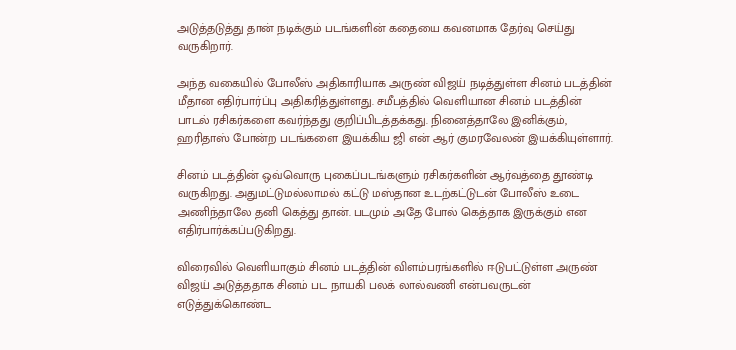அடுத்தடுத்து தான் நடிக்கும் படங்களின் கதையை கவனமாக தேர்வு செய்து வருகிறார்.

அந்த வகையில் போலீஸ் அதிகாரியாக அருண் விஜய் நடித்துள்ள சினம் படத்தின் மீதான எதிர்பார்ப்பு அதிகரித்துள்ளது. சமீபத்தில் வெளியான சினம் படத்தின் பாடல் ரசிகர்களை கவர்ந்தது குறிப்பிடத்தக்கது. நினைத்தாலே இனிக்கும், ஹரிதாஸ் போன்ற படங்களை இயக்கிய ஜி என் ஆர் குமரவேலன் இயக்கியுள்ளார்.

சினம் படத்தின் ஒவ்வொரு புகைப்படங்களும் ரசிகர்களின் ஆர்வத்தை தூண்டி வருகிறது. அதுமட்டுமல்லாமல் கட்டு மஸ்தான உடற்கட்டுடன் போலீஸ் உடை அணிந்தாலே தனி கெத்து தான். படமும் அதே போல் கெத்தாக இருக்கும் என எதிர்பார்க்கப்படுகிறது.

விரைவில் வெளியாகும் சினம் படத்தின் விளம்பரங்களில் ஈடுபட்டுள்ள அருண் விஜய் அடுத்ததாக சினம் பட நாயகி பலக் லால்வணி என்பவருடன் எடுத்துக்கொண்ட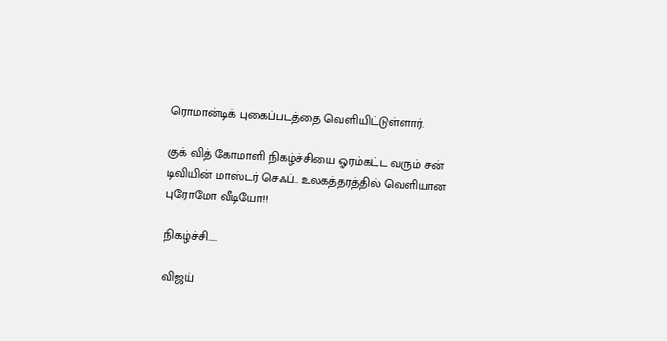ரொமான்டிக் புகைப்படத்தை வெளியிட்டுள்ளார்.

குக் வித் கோமாளி நிகழ்ச்சியை ஓரம்கட்ட வரும் சன் டிவியின் மாஸ்டர் செஃப்.. உலகத்தரத்தில் வெளியான புரோமோ வீடியோ!!

நிகழ்ச்சி…..

விஜய்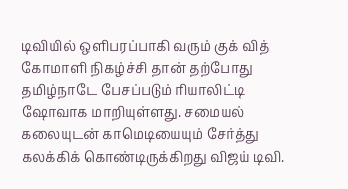டிவியில் ஒளிபரப்பாகி வரும் குக் வித் கோமாளி நிகழ்ச்சி தான் தற்போது தமிழ்நாடே பேசப்படும் ரியாலிட்டி ஷோவாக மாறியுள்ளது. சமையல் கலையுடன் காமெடியையும் சேர்த்து கலக்கிக் கொண்டிருக்கிறது விஜய் டிவி.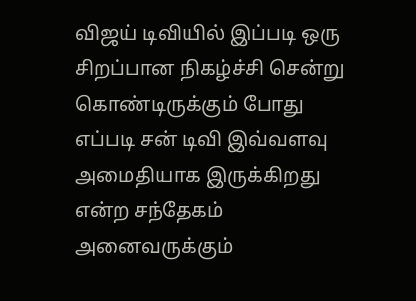விஜய் டிவியில் இப்படி ஒரு சிறப்பான நிகழ்ச்சி சென்று கொண்டிருக்கும் போது எப்படி சன் டிவி இவ்வளவு அமைதியாக இருக்கிறது என்ற சந்தேகம் அனைவருக்கும்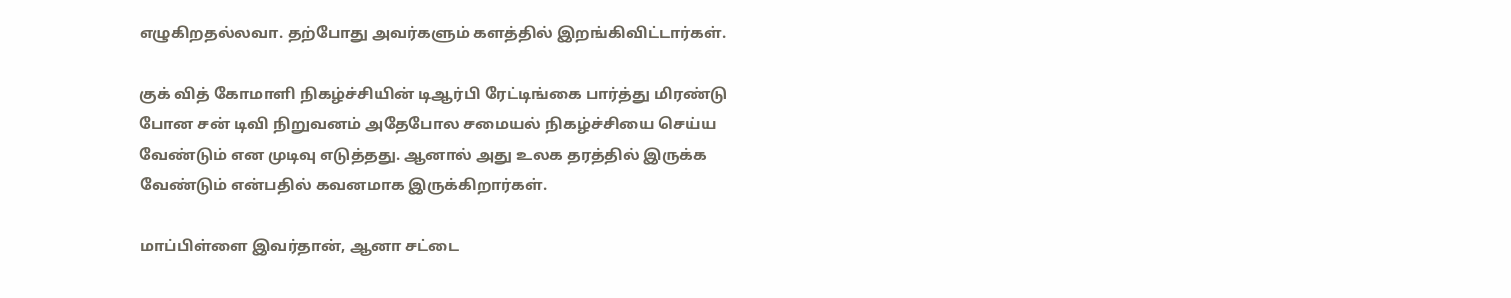எழுகிறதல்லவா. தற்போது அவர்களும் களத்தில் இறங்கிவிட்டார்கள்.

குக் வித் கோமாளி நிகழ்ச்சியின் டிஆர்பி ரேட்டிங்கை பார்த்து மிரண்டு போன சன் டிவி நிறுவனம் அதேபோல சமையல் நிகழ்ச்சியை செய்ய வேண்டும் என முடிவு எடுத்தது. ஆனால் அது உலக தரத்தில் இருக்க வேண்டும் என்பதில் கவனமாக இருக்கிறார்கள்.

மாப்பிள்ளை இவர்தான், ஆனா சட்டை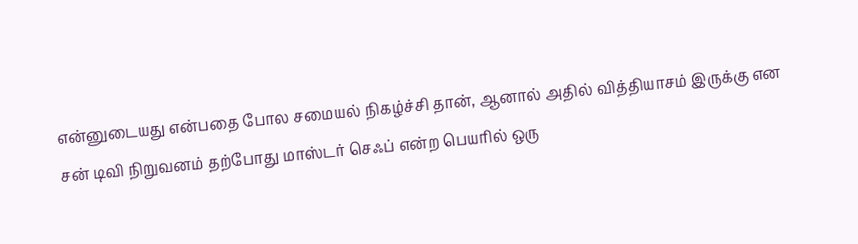என்னுடையது என்பதை போல சமையல் நிகழ்ச்சி தான், ஆனால் அதில் வித்தியாசம் இருக்கு என சன் டிவி நிறுவனம் தற்போது மாஸ்டர் செஃப் என்ற பெயரில் ஒரு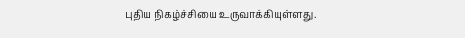புதிய நிகழ்ச்சியை உருவாக்கியுள்ளது.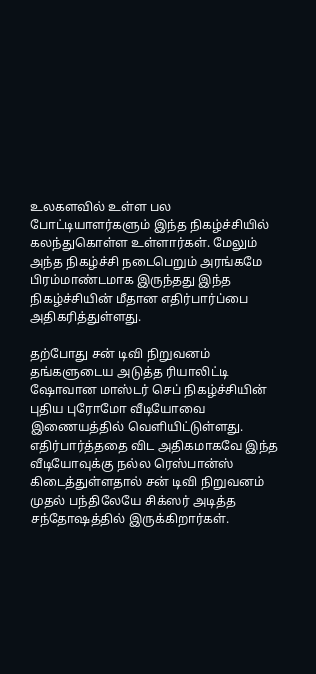உலகளவில் உள்ள பல போட்டியாளர்களும் இந்த நிகழ்ச்சியில் கலந்துகொள்ள உள்ளார்கள். மேலும் அந்த நிகழ்ச்சி நடைபெறும் அரங்கமே பிரம்மாண்டமாக இருந்தது இந்த நிகழ்ச்சியின் மீதான எதிர்பார்ப்பை அதிகரித்துள்ளது.

தற்போது சன் டிவி நிறுவனம் தங்களுடைய அடுத்த ரியாலிட்டி ஷோவான மாஸ்டர் செப் நிகழ்ச்சியின் புதிய புரோமோ வீடியோவை இணையத்தில் வெளியிட்டுள்ளது. எதிர்பார்த்ததை விட அதிகமாகவே இந்த வீடியோவுக்கு நல்ல ரெஸ்பான்ஸ் கிடைத்துள்ளதால் சன் டிவி நிறுவனம் முதல் பந்திலேயே சிக்ஸர் அடித்த சந்தோஷத்தில் இருக்கிறார்கள்.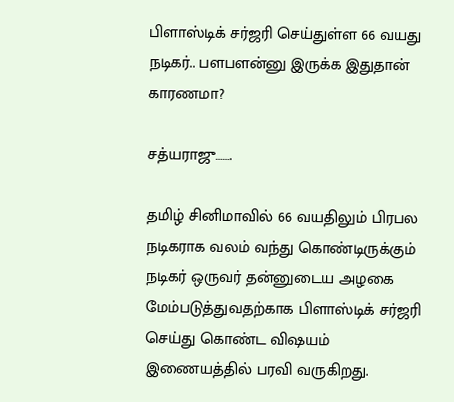பிளாஸ்டிக் சர்ஜரி செய்துள்ள 66 வயது நடிகர்.. பளபளன்னு இருக்க இதுதான் காரணமா?

சத்யராஜு…….

தமிழ் சினிமாவில் 66 வயதிலும் பிரபல நடிகராக வலம் வந்து கொண்டிருக்கும் நடிகர் ஒருவர் தன்னுடைய அழகை மேம்படுத்துவதற்காக பிளாஸ்டிக் சர்ஜரி செய்து கொண்ட விஷயம் இணையத்தில் பரவி வருகிறது.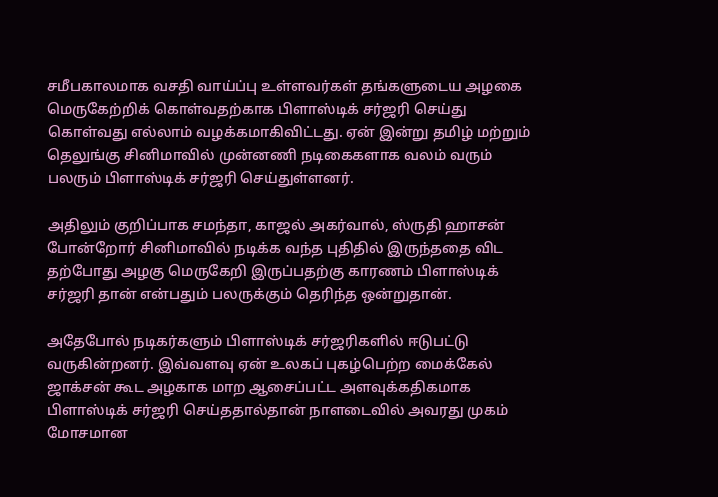சமீபகாலமாக வசதி வாய்ப்பு உள்ளவர்கள் தங்களுடைய அழகை மெருகேற்றிக் கொள்வதற்காக பிளாஸ்டிக் சர்ஜரி செய்து கொள்வது எல்லாம் வழக்கமாகிவிட்டது. ஏன் இன்று தமிழ் மற்றும் தெலுங்கு சினிமாவில் முன்னணி நடிகைகளாக வலம் வரும் பலரும் பிளாஸ்டிக் சர்ஜரி செய்துள்ளனர்.

அதிலும் குறிப்பாக சமந்தா, காஜல் அகர்வால், ஸ்ருதி ஹாசன் போன்றோர் சினிமாவில் நடிக்க வந்த புதிதில் இருந்ததை விட தற்போது அழகு மெருகேறி இருப்பதற்கு காரணம் பிளாஸ்டிக் சர்ஜரி தான் என்பதும் பலருக்கும் தெரிந்த ஒன்றுதான்.

அதேபோல் நடிகர்களும் பிளாஸ்டிக் சர்ஜரிகளில் ஈடுபட்டு வருகின்றனர். இவ்வளவு ஏன் உலகப் புகழ்பெற்ற மைக்கேல் ஜாக்சன் கூட அழகாக மாற ஆசைப்பட்ட அளவுக்கதிகமாக பிளாஸ்டிக் சர்ஜரி செய்ததால்தான் நாளடைவில் அவரது முகம் மோசமான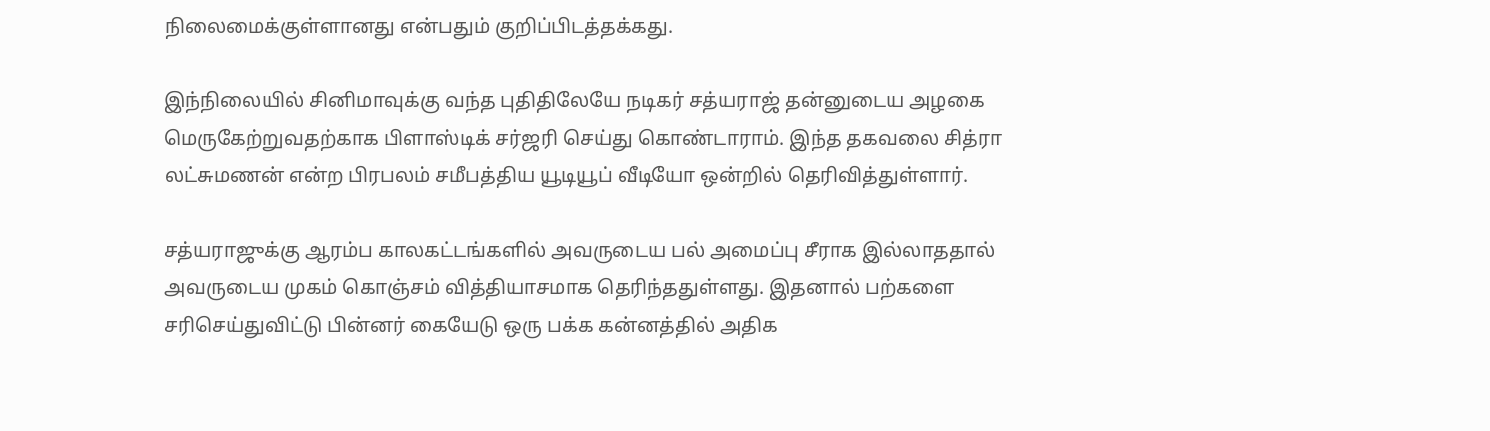நிலைமைக்குள்ளானது என்பதும் குறிப்பிடத்தக்கது.

இந்நிலையில் சினிமாவுக்கு வந்த புதிதிலேயே நடிகர் சத்யராஜ் தன்னுடைய அழகை மெருகேற்றுவதற்காக பிளாஸ்டிக் சர்ஜரி செய்து கொண்டாராம். இந்த தகவலை சித்ரா லட்சுமணன் என்ற பிரபலம் சமீபத்திய யூடியூப் வீடியோ ஒன்றில் தெரிவித்துள்ளார்.

சத்யராஜுக்கு ஆரம்ப காலகட்டங்களில் அவருடைய பல் அமைப்பு சீராக இல்லாததால் அவருடைய முகம் கொஞ்சம் வித்தியாசமாக தெரிந்ததுள்ளது. இதனால் பற்களை சரிசெய்துவிட்டு பின்னர் கையேடு ஒரு பக்க கன்னத்தில் அதிக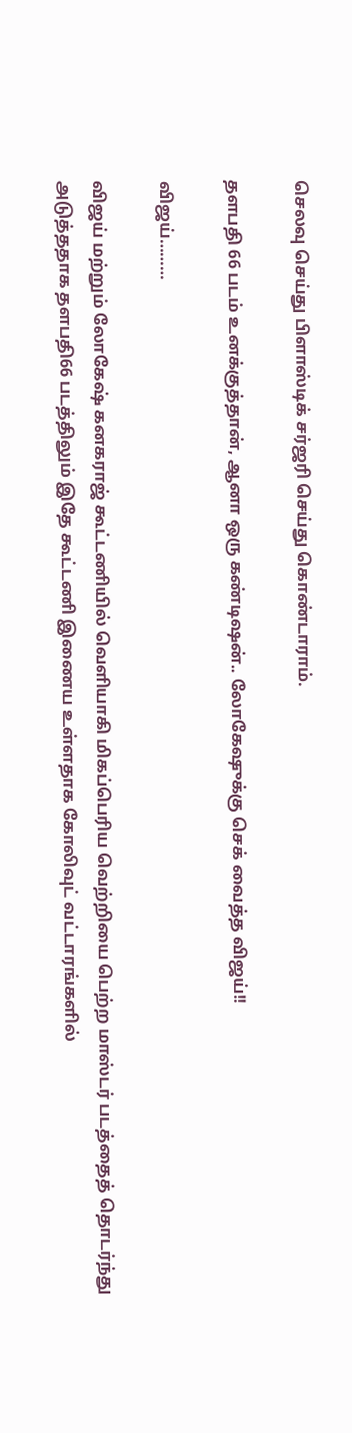செலவு செய்து பிளாஸ்டிக் சர்ஜரி செய்து கொண்டாராம்.

தளபதி 66 படம் உனக்குத்தான், ஆனா ஒரு கண்டிஷன்.. லோகேஷுக்கு செக் வைத்த விஜய்!!

விஜய்………

விஜய் மற்றும் லோகேஷ் கனகராஜ் கூட்டணியில் வெளியாகி மிகப்பெரிய வெற்றியை பெற்ற மாஸ்டர் படத்தைத் தொடர்ந்து அடுத்ததாக தளபதி66 படத்திலும் இதே கூட்டணி இணைய உள்ளதாக கோலிவுட் வட்டாரங்களில்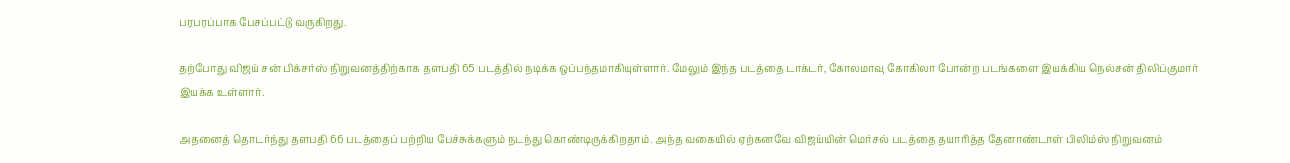பரபரப்பாக பேசப்பட்டு வருகிறது.

தற்போது விஜய் சன் பிக்சர்ஸ் நிறுவனத்திற்காக தளபதி 65 படத்தில் நடிக்க ஒப்பந்தமாகியுள்ளார். மேலும் இந்த படத்தை டாக்டர், கோலமாவு கோகிலா போன்ற படங்களை இயக்கிய நெல்சன் திலிப்குமார் இயக்க உள்ளார்.

அதனைத் தொடர்ந்து தளபதி 66 படத்தைப் பற்றிய பேச்சுக்களும் நடந்து கொண்டிருக்கிறதாம். அந்த வகையில் ஏற்கனவே விஜய்யின் மெர்சல் படத்தை தயாரித்த தேனாண்டாள் பிலிம்ஸ் நிறுவனம்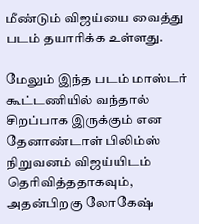மீண்டும் விஜய்யை வைத்து படம் தயாரிக்க உள்ளது.

மேலும் இந்த படம் மாஸ்டர் கூட்டணியில் வந்தால் சிறப்பாக இருக்கும் என தேனாண்டாள் பிலிம்ஸ் நிறுவனம் விஜய்யிடம் தெரிவித்ததாகவும், அதன்பிறகு லோகேஷ்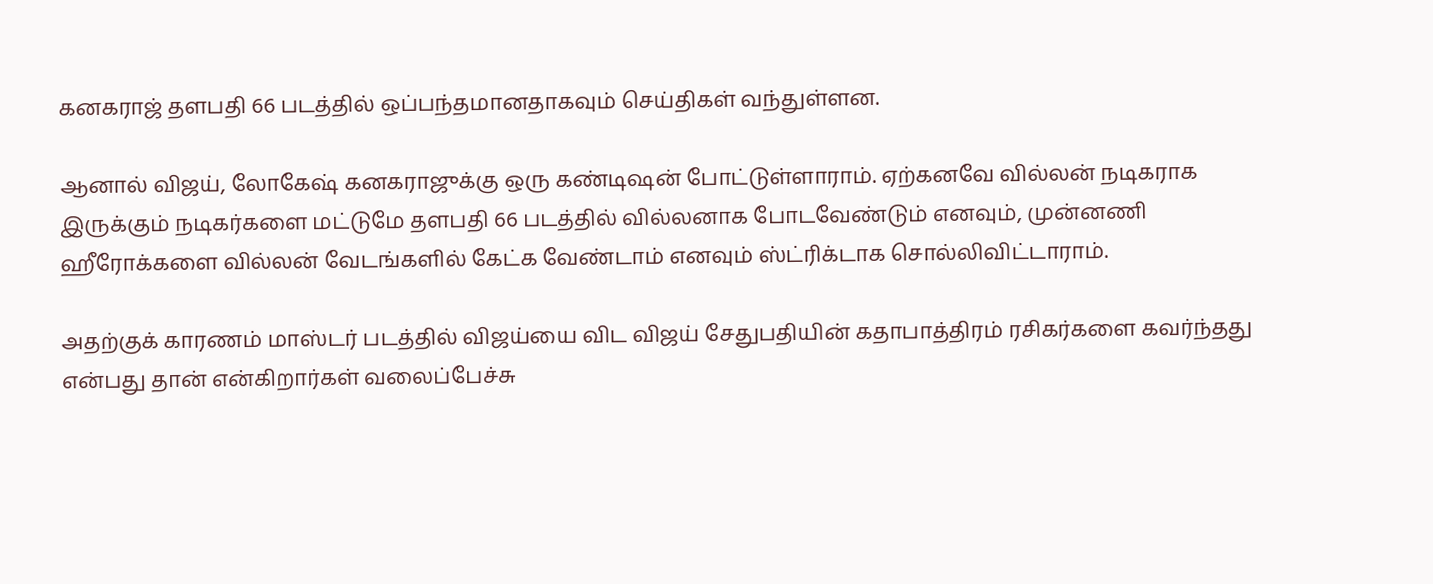கனகராஜ் தளபதி 66 படத்தில் ஒப்பந்தமானதாகவும் செய்திகள் வந்துள்ளன.

ஆனால் விஜய், லோகேஷ் கனகராஜுக்கு ஒரு கண்டிஷன் போட்டுள்ளாராம். ஏற்கனவே வில்லன் நடிகராக இருக்கும் நடிகர்களை மட்டுமே தளபதி 66 படத்தில் வில்லனாக போடவேண்டும் எனவும், முன்னணி ஹீரோக்களை வில்லன் வேடங்களில் கேட்க வேண்டாம் எனவும் ஸ்ட்ரிக்டாக சொல்லிவிட்டாராம்.

அதற்குக் காரணம் மாஸ்டர் படத்தில் விஜய்யை விட விஜய் சேதுபதியின் கதாபாத்திரம் ரசிகர்களை கவர்ந்தது என்பது தான் என்கிறார்கள் வலைப்பேச்சு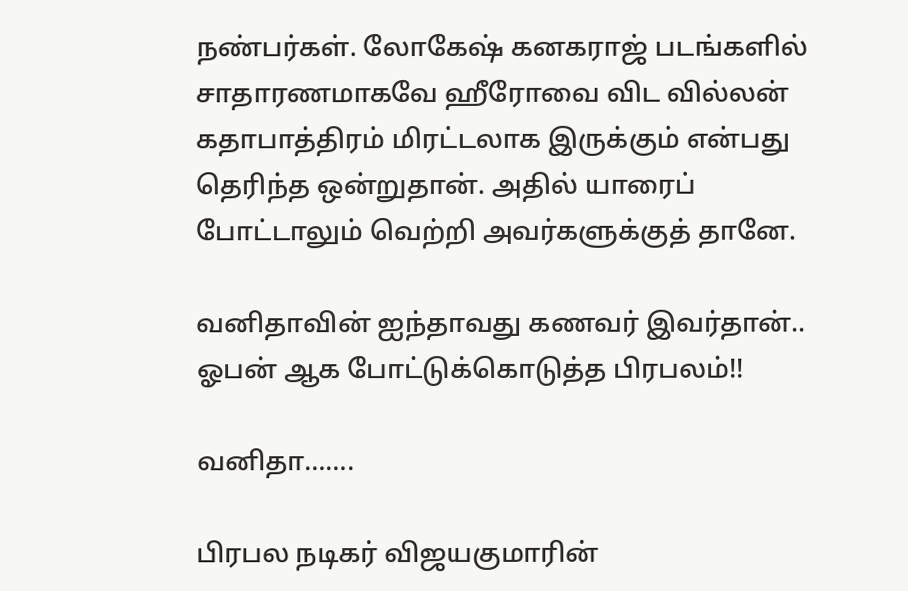நண்பர்கள். லோகேஷ் கனகராஜ் படங்களில் சாதாரணமாகவே ஹீரோவை விட வில்லன் கதாபாத்திரம் மிரட்டலாக இருக்கும் என்பது தெரிந்த ஒன்றுதான். அதில் யாரைப் போட்டாலும் வெற்றி அவர்களுக்குத் தானே.

வனிதாவின் ஐந்தாவது கணவர் இவர்தான்.. ஓபன் ஆக போட்டுக்கொடுத்த பிரபலம்!!

வனிதா…….

பிரபல நடிகர் விஜயகுமாரின்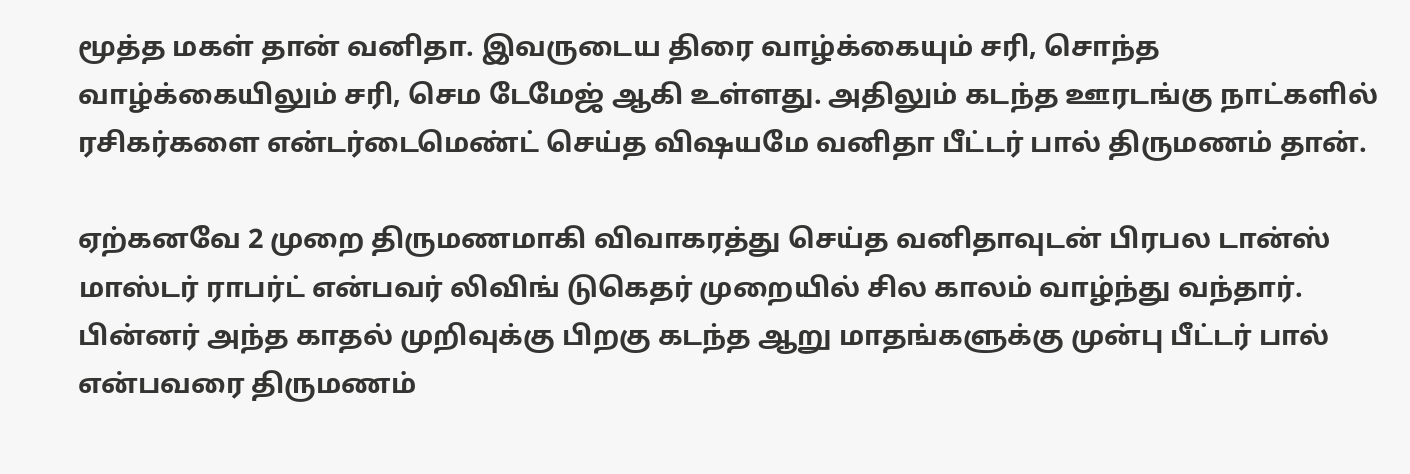மூத்த மகள் தான் வனிதா. இவருடைய திரை வாழ்க்கையும் சரி, சொந்த வாழ்க்கையிலும் சரி, செம டேமேஜ் ஆகி உள்ளது. அதிலும் கடந்த ஊரடங்கு நாட்களில் ரசிகர்களை என்டர்டைமெண்ட் செய்த விஷயமே வனிதா பீட்டர் பால் திருமணம் தான்.

ஏற்கனவே 2 முறை திருமணமாகி விவாகரத்து செய்த வனிதாவுடன் பிரபல டான்ஸ் மாஸ்டர் ராபர்ட் என்பவர் லிவிங் டுகெதர் முறையில் சில காலம் வாழ்ந்து வந்தார். பின்னர் அந்த காதல் முறிவுக்கு பிறகு கடந்த ஆறு மாதங்களுக்கு முன்பு பீட்டர் பால் என்பவரை திருமணம்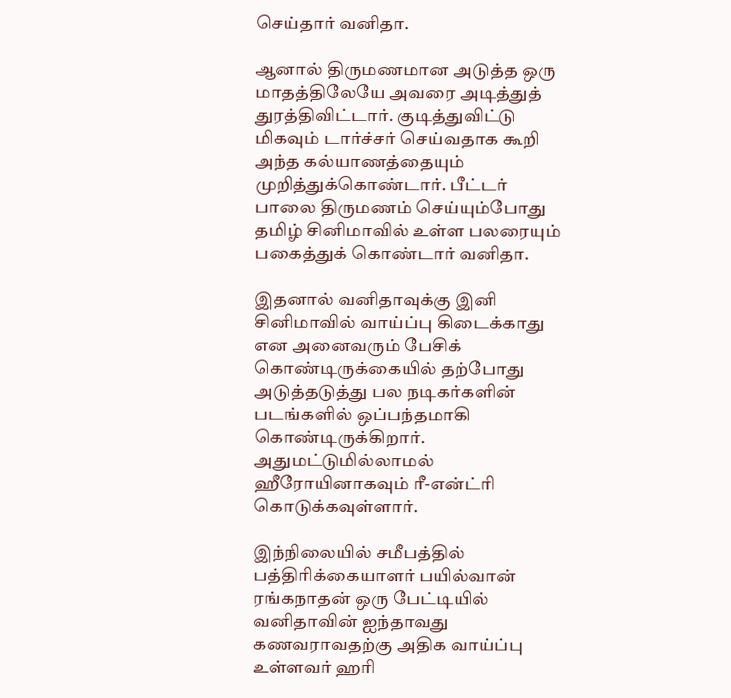செய்தார் வனிதா.

ஆனால் திருமணமான அடுத்த ஒரு மாதத்திலேயே அவரை அடித்துத் துரத்திவிட்டார். குடித்துவிட்டு மிகவும் டார்ச்சர் செய்வதாக கூறி அந்த கல்யாணத்தையும் முறித்துக்கொண்டார். பீட்டர் பாலை திருமணம் செய்யும்போது தமிழ் சினிமாவில் உள்ள பலரையும் பகைத்துக் கொண்டார் வனிதா.

இதனால் வனிதாவுக்கு இனி சினிமாவில் வாய்ப்பு கிடைக்காது என அனைவரும் பேசிக் கொண்டிருக்கையில் தற்போது அடுத்தடுத்து பல நடிகர்களின் படங்களில் ஒப்பந்தமாகி கொண்டிருக்கிறார். அதுமட்டுமில்லாமல் ஹீரோயினாகவும் ரீ-என்ட்ரி கொடுக்கவுள்ளார்.

இந்நிலையில் சமீபத்தில் பத்திரிக்கையாளர் பயில்வான் ரங்கநாதன் ஒரு பேட்டியில் வனிதாவின் ஐந்தாவது கணவராவதற்கு அதிக வாய்ப்பு உள்ளவர் ஹரி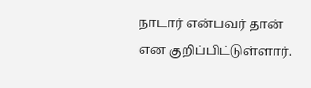நாடார் என்பவர் தான் என குறிப்பிட்டுள்ளார்.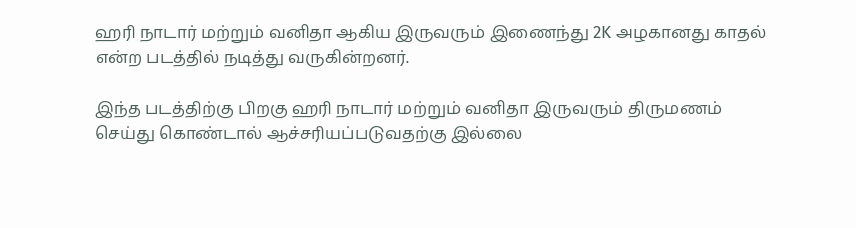ஹரி நாடார் மற்றும் வனிதா ஆகிய இருவரும் இணைந்து 2K அழகானது காதல் என்ற படத்தில் நடித்து வருகின்றனர்.

இந்த படத்திற்கு பிறகு ஹரி நாடார் மற்றும் வனிதா இருவரும் திருமணம் செய்து கொண்டால் ஆச்சரியப்படுவதற்கு இல்லை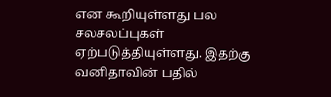என கூறியுள்ளது பல சலசலப்புகள் ஏற்படுத்தியுள்ளது. இதற்கு வனிதாவின் பதில்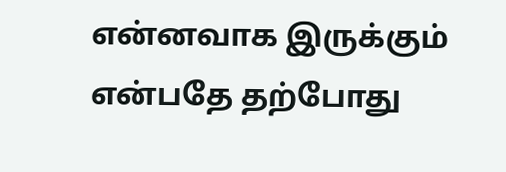என்னவாக இருக்கும் என்பதே தற்போது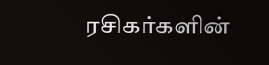ரசிகர்களின்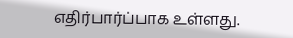எதிர்பார்ப்பாக உள்ளது.